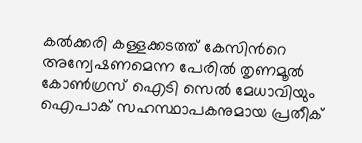കല്‍ക്കരി കള്ളക്കടത്ത് കേസിന്‍റെ അന്വേഷണമെന്ന പേരില്‍ തൃണമൂല്‍ കോണ്‍ഗ്രസ് ഐടി സെല്‍ മേധാവിയും  ഐപാക് സഹസ്ഥാപകനുമായ പ്രതീക്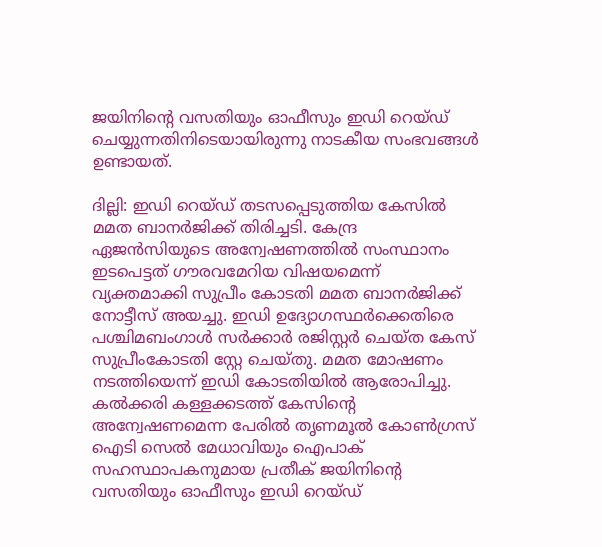ജയിനിന്‍റെ വസതിയും ഓഫീസും ഇഡി റെയ്ഡ് ചെയ്യുന്നതിനിടെയായിരുന്നു നാടകീയ സംഭവങ്ങള്‍  ഉണ്ടായത്.

ദില്ലി: ഇഡി റെയ്ഡ് തടസപ്പെടുത്തിയ കേസില്‍ മമത ബാനര്‍ജിക്ക് തിരിച്ചടി. കേന്ദ്ര ഏജന്‍സിയുടെ അന്വേഷണത്തില്‍ സംസ്ഥാനം ഇടപെട്ടത് ഗൗരവമേറിയ വിഷയമെന്ന് വ്യക്തമാക്കി സുപ്രീം കോടതി മമത ബാനര്‍ജിക്ക് നോട്ടീസ് അയച്ചു. ഇഡി ഉദ്യോഗസ്ഥര്‍ക്കെതിരെ പശ്ചിമബംഗാള്‍ സര്‍ക്കാര്‍ രജിസ്റ്റര്‍ ചെയ്ത കേസ് സുപ്രീംകോടതി സ്റ്റേ ചെയ്തു. മമത മോഷണം നടത്തിയെന്ന് ഇഡി കോടതിയില്‍ ആരോപിച്ചു. കല്‍ക്കരി കള്ളക്കടത്ത് കേസിന്‍റെ അന്വേഷണമെന്ന പേരില്‍ തൃണമൂല്‍ കോണ്‍ഗ്രസ് ഐടി സെല്‍ മേധാവിയും ഐപാക് സഹസ്ഥാപകനുമായ പ്രതീക് ജയിനിന്‍റെ വസതിയും ഓഫീസും ഇഡി റെയ്ഡ്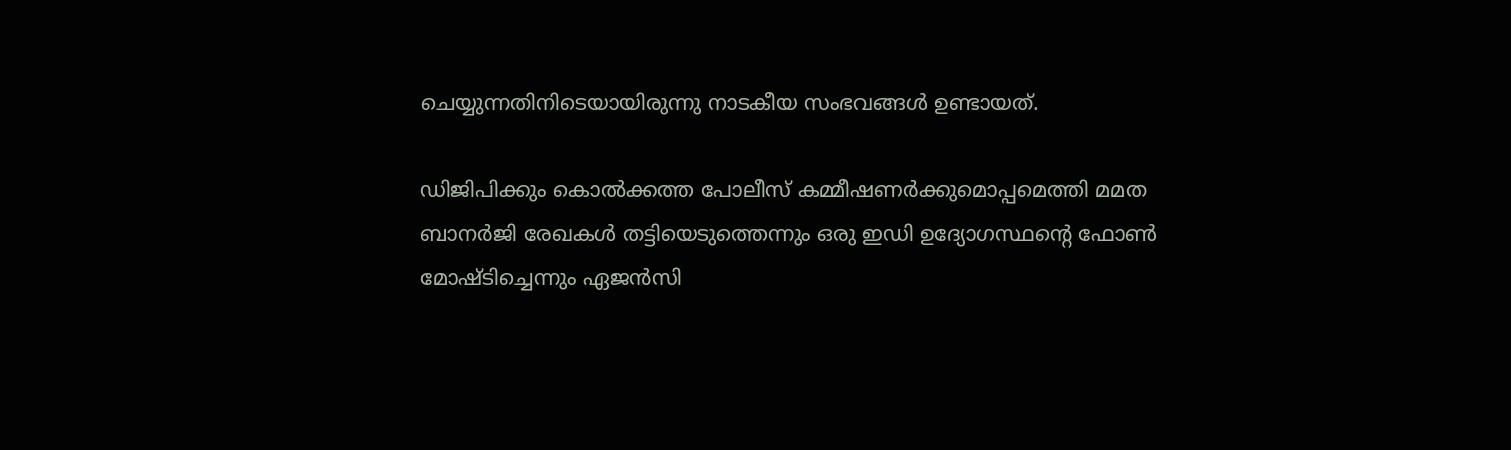ചെയ്യുന്നതിനിടെയായിരുന്നു നാടകീയ സംഭവങ്ങള്‍ ഉണ്ടായത്.

ഡിജിപിക്കും കൊല്‍ക്കത്ത പോലീസ് കമ്മീഷണര്‍ക്കുമൊപ്പമെത്തി മമത ബാനര്‍ജി രേഖകള്‍ തട്ടിയെടുത്തെന്നും ഒരു ഇഡി ഉദ്യോഗസ്ഥന്‍റെ ഫോണ്‍ മോഷ്ടിച്ചെന്നും ഏജന്‍സി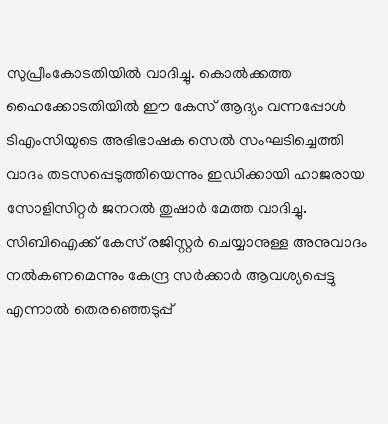സുപ്രീംകോടതിയില്‍ വാദിച്ചു. കൊല്‍ക്കത്ത ഹൈക്കോടതിയില്‍ ഈ കേസ് ആദ്യം വന്നപ്പോള്‍ ടിഎംസിയുടെ അഭിഭാഷക സെല്‍ സംഘടിച്ചെത്തി വാദം തടസപ്പെടുത്തിയെന്നും ഇഡിക്കായി ഹാജരായ സോളിസിറ്റര്‍ ജനറല്‍ തുഷാര്‍ മേത്ത വാദിച്ചു. സിബിഐക്ക് കേസ് രജിസ്റ്റര്‍ ചെയ്യാനുള്ള അനുവാദം നല്‍കണമെന്നും കേന്ദ്ര സര്‍ക്കാര്‍ ആവശ്യപ്പെട്ടു എന്നാല്‍ തെരഞ്ഞെടുപ്പ്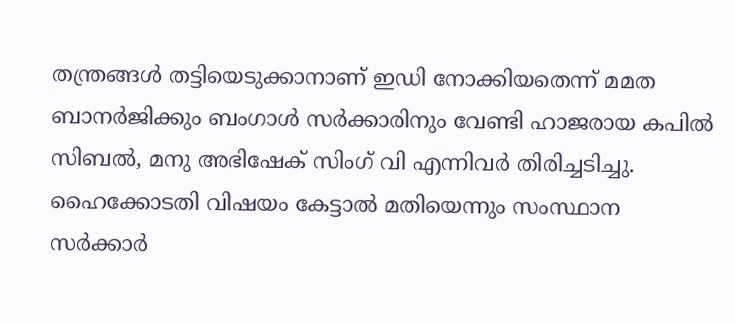തന്ത്രങ്ങള്‍ തട്ടിയെടുക്കാനാണ് ഇഡി നോക്കിയതെന്ന് മമത ബാനര്‍ജിക്കും ബംഗാള്‍ സര്‍ക്കാ‍രിനും വേണ്ടി ഹാജരായ കപില്‍ സിബല്‍, മനു അഭിഷേക് സിംഗ് വി എന്നിവര്‍ തിരിച്ചടിച്ചു. ഹൈക്കോടതി വിഷയം കേട്ടാല്‍ മതിയെന്നും സംസ്ഥാന സര്‍ക്കാര്‍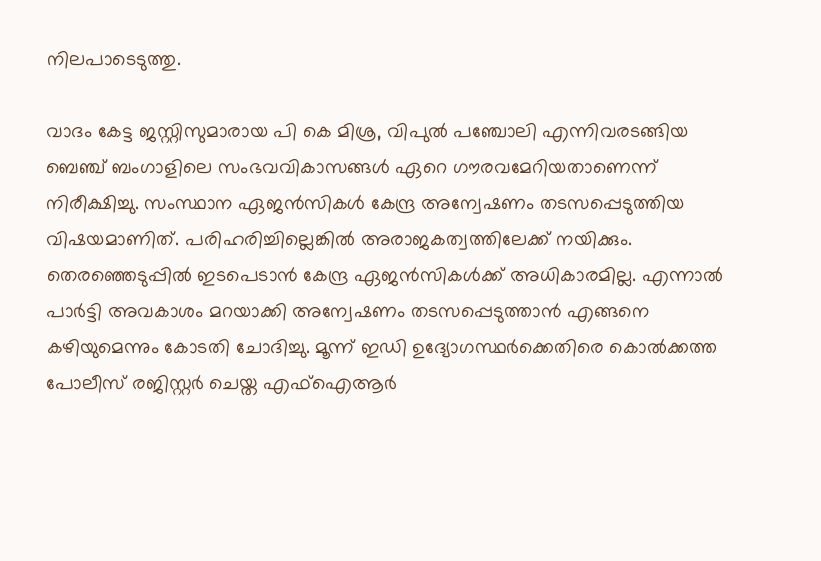നിലപാടെടുത്തു.

വാദം കേട്ട ജസ്റ്റിസുമാരായ പി കെ മിശ്ര, വിപുല്‍ പഞ്ചോലി എന്നിവരടങ്ങിയ ബെഞ്ച് ബംഗാളിലെ സംഭവവികാസങ്ങള്‍ ഏറെ ഗൗരവമേറിയതാണെന്ന് നിരീക്ഷിച്ചു. സംസ്ഥാന ഏജന്‍സികള്‍ കേന്ദ്ര അന്വേഷണം തടസപ്പെടുത്തിയ വിഷയമാണിത്. പരിഹരിച്ചില്ലെങ്കില്‍ അരാജകത്വത്തിലേക്ക് നയിക്കും. തെര‍ഞ്ഞെടുപ്പില്‍ ഇടപെടാന്‍ കേന്ദ്ര ഏജന്‍സികള്‍ക്ക് അധികാരമില്ല. എന്നാല്‍ പാര്‍ട്ടി അവകാശം മറയാക്കി അന്വേഷണം തടസപ്പെടുത്താന്‍ എങ്ങനെ കഴിയുമെന്നും കോടതി ചോദിച്ചു. മൂന്ന് ഇഡി ഉദ്യോഗസ്ഥർക്കെതിരെ കൊല്‍ക്കത്ത പോലീസ് രജിസ്റ്റര്‍ ചെയ്ത എഫ്ഐആർ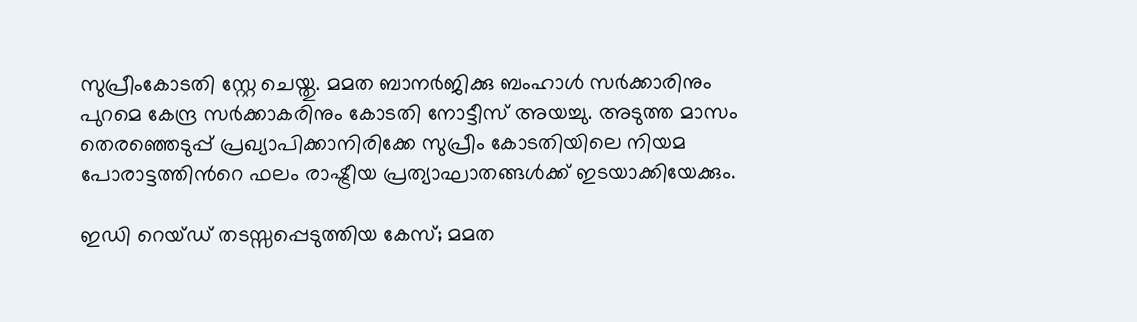സുപ്രീംകോടതി സ്റ്റേ ചെയ്തു. മമത ബാനര്‍ജിക്കു ബംഹാള്‍ സര്‍ക്കാരിനും പുറമെ കേന്ദ്ര സര്‍ക്കാകരിനും കോടതി നോട്ടീസ് അയച്ചു. അടുത്ത മാസം തെരഞ്ഞെടുപ്പ് പ്രഖ്യാപിക്കാനിരിക്കേ സുപ്രീം കോടതിയിലെ നിയമ പോരാട്ടത്തിന്‍റെ ഫലം രാഷ്ട്രീയ പ്രത്യാഘാതങ്ങള്‍ക്ക് ഇടയാക്കിയേക്കും.

ഇഡി റെയ്‌ഡ്‌ തടസ്സപ്പെടുത്തിയ കേസ്; മമത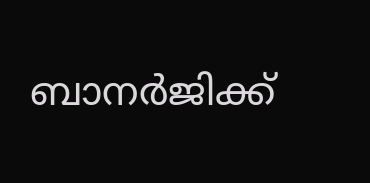ബാനർജിക്ക്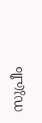സുപ്രീം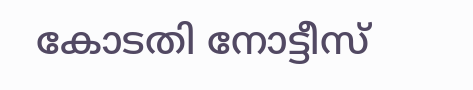കോടതി നോട്ടീസ്